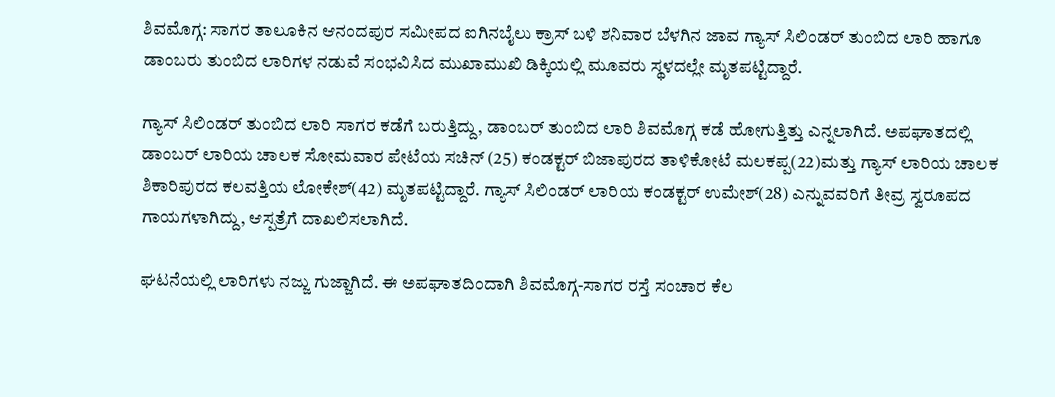ಶಿವಮೊಗ್ಗ: ಸಾಗರ ತಾಲೂಕಿನ ಆನಂದಪುರ ಸಮೀಪದ ಐಗಿನಬೈಲು ಕ್ರಾಸ್ ಬಳಿ ಶನಿವಾರ ಬೆಳಗಿನ ಜಾವ ಗ್ಯಾಸ್ ಸಿಲಿಂಡರ್ ತುಂಬಿದ ಲಾರಿ ಹಾಗೂ ಡಾಂಬರು ತುಂಬಿದ ಲಾರಿಗಳ ನಡುವೆ ಸಂಭವಿಸಿದ ಮುಖಾಮುಖಿ ಡಿಕ್ಕಿಯಲ್ಲಿ ಮೂವರು ಸ್ಥಳದಲ್ಲೇ ಮೃತಪಟ್ಟಿದ್ದಾರೆ.

ಗ್ಯಾಸ್ ಸಿಲಿಂಡರ್ ತುಂಬಿದ ಲಾರಿ ಸಾಗರ ಕಡೆಗೆ ಬರುತ್ತಿದ್ದು, ಡಾಂಬರ್ ತುಂಬಿದ ಲಾರಿ ಶಿವಮೊಗ್ಗ ಕಡೆ ಹೋಗುತ್ತಿತ್ತು ಎನ್ನಲಾಗಿದೆ. ಅಪಘಾತದಲ್ಲಿ ಡಾಂಬರ್ ಲಾರಿಯ ಚಾಲಕ ಸೋಮವಾರ ಪೇಟೆಯ ಸಚಿನ್ (25) ಕಂಡಕ್ಟರ್ ಬಿಜಾಪುರದ ತಾಳಿಕೋಟೆ ಮಲಕಪ್ಪ(22)ಮತ್ತು ಗ್ಯಾಸ್ ಲಾರಿಯ ಚಾಲಕ ಶಿಕಾರಿಪುರದ ಕಲವತ್ತಿಯ ಲೋಕೇಶ್(42) ಮೃತಪಟ್ಟಿದ್ದಾರೆ. ಗ್ಯಾಸ್ ಸಿಲಿಂಡರ್ ಲಾರಿಯ ಕಂಡಕ್ಟರ್ ಉಮೇಶ್(28) ಎನ್ನುವವರಿಗೆ ತೀವ್ರ ಸ್ವರೂಪದ ಗಾಯಗಳಾಗಿದ್ದು, ಆಸ್ಪತ್ರೆಗೆ ದಾಖಲಿಸಲಾಗಿದೆ.

ಘಟನೆಯಲ್ಲಿ ಲಾರಿಗಳು ನಜ್ಜು ಗುಜ್ಜಾಗಿದೆ. ಈ ಅಪಘಾತದಿಂದಾಗಿ ಶಿವಮೊಗ್ಗ-ಸಾಗರ ರಸ್ತೆ ಸಂಚಾರ ಕೆಲ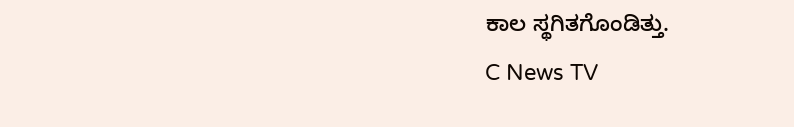ಕಾಲ ಸ್ಥಗಿತಗೊಂಡಿತ್ತು.
C News TV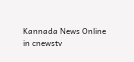Kannada News Online in cnewstv